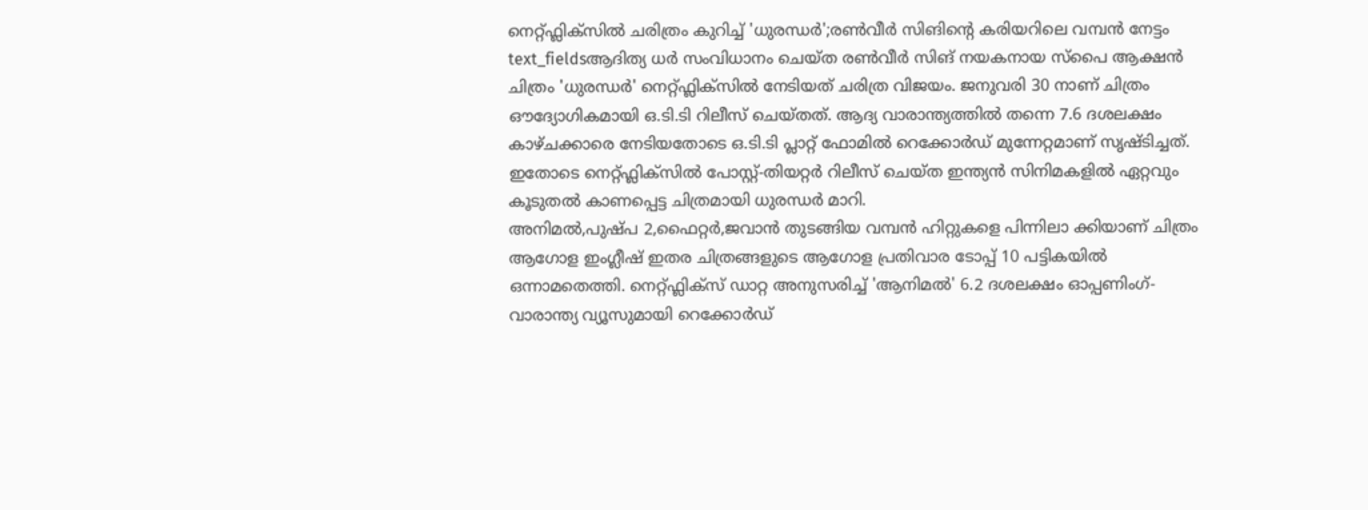നെറ്റ്ഫ്ലിക്സിൽ ചരിത്രം കുറിച്ച് 'ധുരന്ധർ';രൺവീർ സിങിന്റെ കരിയറിലെ വമ്പൻ നേട്ടം
text_fieldsആദിത്യ ധർ സംവിധാനം ചെയ്ത രൺവീർ സിങ് നയകനായ സ്പൈ ആക്ഷൻ ചിത്രം 'ധുരന്ധർ' നെറ്റ്ഫ്ലിക്സിൽ നേടിയത് ചരിത്ര വിജയം. ജനുവരി 30 നാണ് ചിത്രം ഔദ്യോഗികമായി ഒ.ടി.ടി റിലീസ് ചെയ്തത്. ആദ്യ വാരാന്ത്യത്തിൽ തന്നെ 7.6 ദശലക്ഷം കാഴ്ചക്കാരെ നേടിയതോടെ ഒ.ടി.ടി പ്ലാറ്റ് ഫോമിൽ റെക്കോർഡ് മുന്നേറ്റമാണ് സൃഷ്ടിച്ചത്. ഇതോടെ നെറ്റ്ഫ്ലിക്സിൽ പോസ്റ്റ്-തിയറ്റർ റിലീസ് ചെയ്ത ഇന്ത്യൻ സിനിമകളിൽ ഏറ്റവും കൂടുതൽ കാണപ്പെട്ട ചിത്രമായി ധുരന്ധർ മാറി.
അനിമൽ,പുഷ്പ 2,ഫൈറ്റർ,ജവാൻ തുടങ്ങിയ വമ്പൻ ഹിറ്റുകളെ പിന്നിലാ ക്കിയാണ് ചിത്രം ആഗോള ഇംഗ്ലീഷ് ഇതര ചിത്രങ്ങളുടെ ആഗോള പ്രതിവാര ടോപ്പ് 10 പട്ടികയിൽ ഒന്നാമതെത്തി. നെറ്റ്ഫ്ലിക്സ് ഡാറ്റ അനുസരിച്ച് 'ആനിമൽ' 6.2 ദശലക്ഷം ഓപ്പണിംഗ്-വാരാന്ത്യ വ്യൂസുമായി റെക്കോർഡ്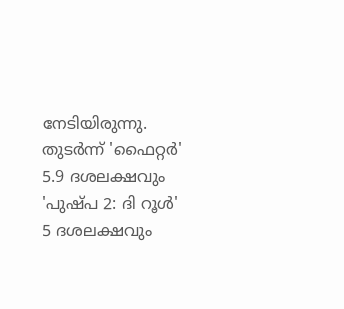നേടിയിരുന്നു. തുടർന്ന് 'ഫൈറ്റർ' 5.9 ദശലക്ഷവും 'പുഷ്പ 2: ദി റൂൾ' 5 ദശലക്ഷവും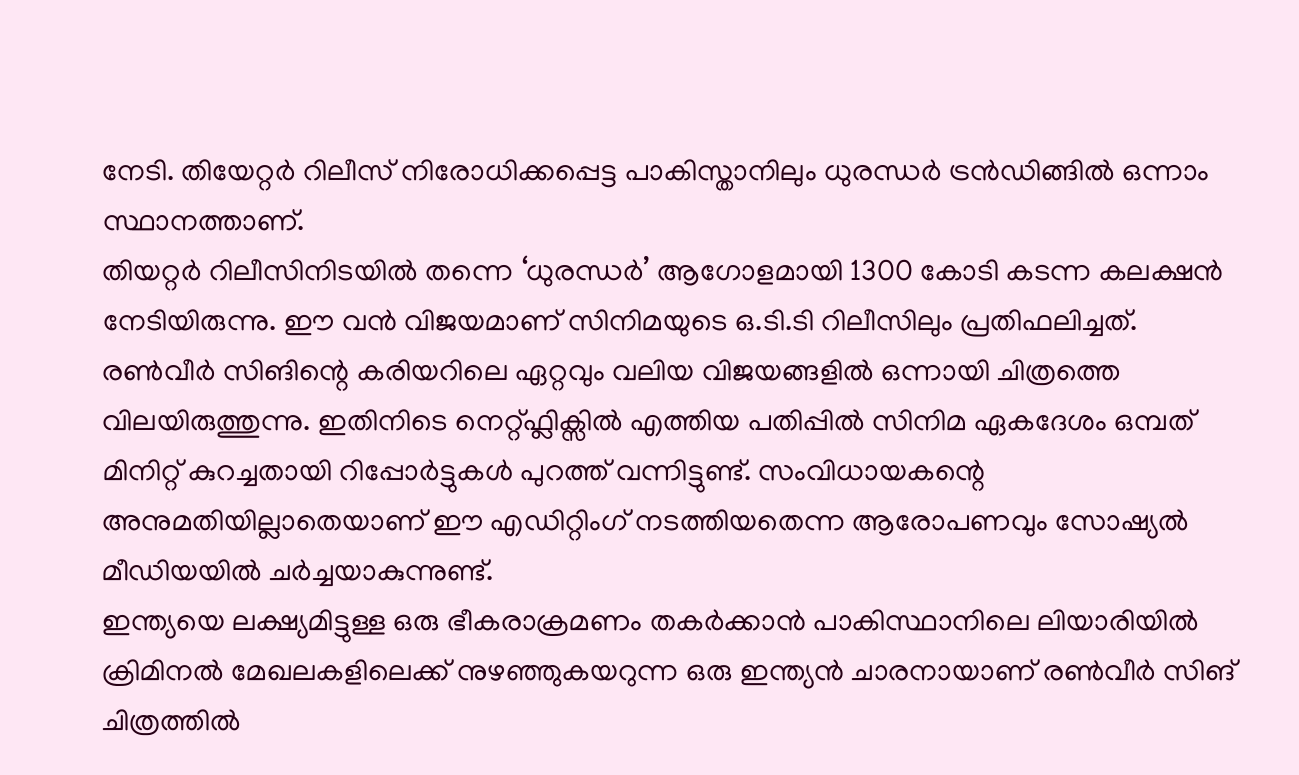നേടി. തിയേറ്റർ റിലീസ് നിരോധിക്കപ്പെട്ട പാകിസ്താനിലും ധുരന്ധർ ട്രൻഡിങ്ങിൽ ഒന്നാം സ്ഥാനത്താണ്.
തിയറ്റർ റിലീസിനിടയിൽ തന്നെ ‘ധുരന്ധർ’ ആഗോളമായി 1300 കോടി കടന്ന കലക്ഷൻ നേടിയിരുന്നു. ഈ വൻ വിജയമാണ് സിനിമയുടെ ഒ.ടി.ടി റിലീസിലും പ്രതിഫലിച്ചത്. രൺവീർ സിങിന്റെ കരിയറിലെ ഏറ്റവും വലിയ വിജയങ്ങളിൽ ഒന്നായി ചിത്രത്തെ വിലയിരുത്തുന്നു. ഇതിനിടെ നെറ്റ്ഫ്ലിക്സിൽ എത്തിയ പതിപ്പിൽ സിനിമ ഏകദേശം ഒമ്പത് മിനിറ്റ് കുറച്ചതായി റിപ്പോർട്ടുകൾ പുറത്ത് വന്നിട്ടുണ്ട്. സംവിധായകന്റെ അനുമതിയില്ലാതെയാണ് ഈ എഡിറ്റിംഗ് നടത്തിയതെന്ന ആരോപണവും സോഷ്യൽ മീഡിയയിൽ ചർച്ചയാകുന്നുണ്ട്.
ഇന്ത്യയെ ലക്ഷ്യമിട്ടുള്ള ഒരു ഭീകരാക്രമണം തകർക്കാൻ പാകിസ്ഥാനിലെ ലിയാരിയിൽ ക്രിമിനൽ മേഖലകളിലെക്ക് നുഴഞ്ഞുകയറുന്ന ഒരു ഇന്ത്യൻ ചാരനായാണ് രൺവീർ സിങ് ചിത്രത്തിൽ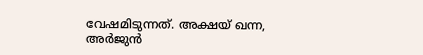വേഷമിടുന്നത്. അക്ഷയ് ഖന്ന, അർജുൻ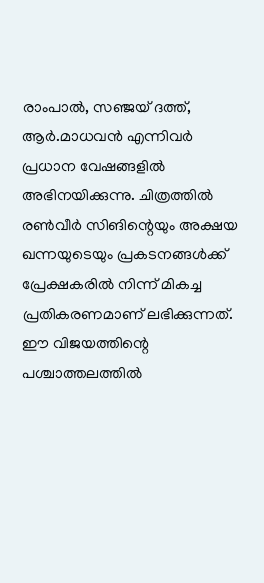രാംപാൽ, സഞ്ജയ് ദത്ത്, ആർ.മാധവൻ എന്നിവർ പ്രധാന വേഷങ്ങളിൽ അഭിനയിക്കുന്നു. ചിത്രത്തിൽ രൺവീർ സിങിന്റെയും അക്ഷയ ഖന്നയുടെയും പ്രകടനങ്ങൾക്ക് പ്രേക്ഷകരിൽ നിന്ന് മികച്ച പ്രതികരണമാണ് ലഭിക്കുന്നത്.
ഈ വിജയത്തിന്റെ പശ്ചാത്തലത്തിൽ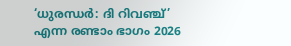‘ധുരന്ധർ: ദി റിവഞ്ച്’ എന്ന രണ്ടാം ഭാഗം 2026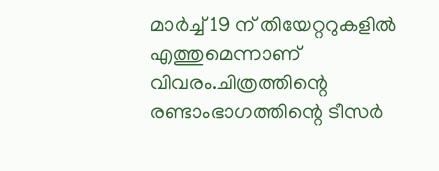മാർച്ച് 19 ന് തിയേറ്ററുകളിൽ എത്തുമെന്നാണ് വിവരം.ചിത്രത്തിന്റെ രണ്ടാംഭാഗത്തിന്റെ ടീസർ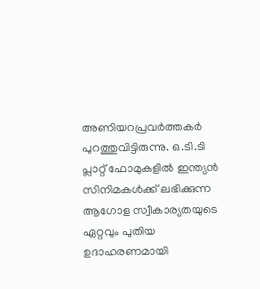അണിയറപ്രവർത്തകർ പുറത്തുവിട്ടിരുന്നു. ഒ.ടി.ടി പ്ലാറ്റ് ഫോമുകളിൽ ഇന്ത്യൻ സിനിമകൾക്ക് ലഭിക്കുന്ന ആഗോള സ്വീകാര്യതയുടെ ഏറ്റവും പുതിയ ഉദാഹരണമായി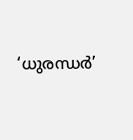‘ധുരന്ധർ’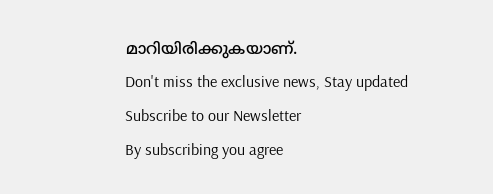മാറിയിരിക്കുകയാണ്.
Don't miss the exclusive news, Stay updated
Subscribe to our Newsletter
By subscribing you agree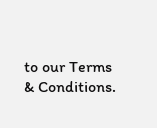to our Terms & Conditions.